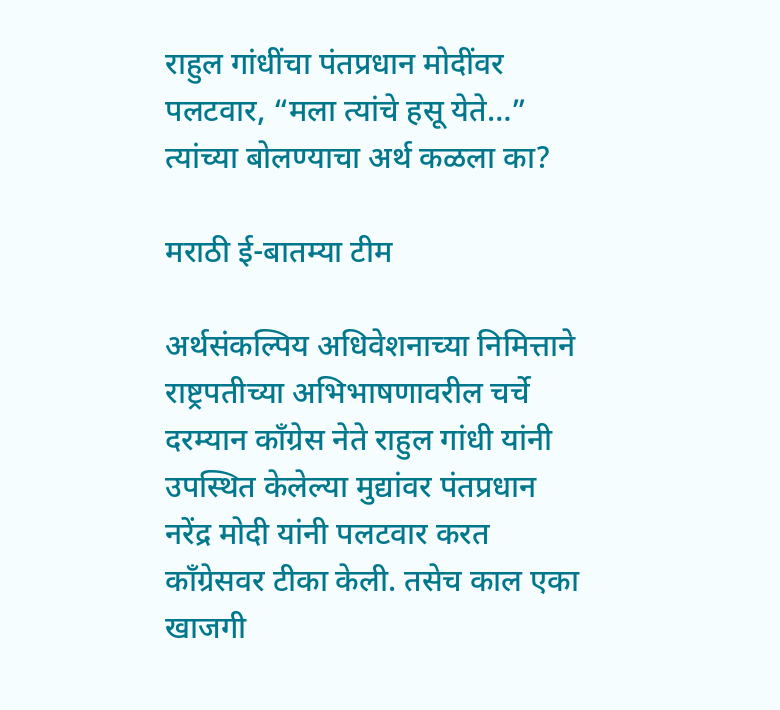राहुल गांधींचा पंतप्रधान मोदींवर पलटवार, “मला त्यांचे हसू येते…” त्यांच्या बोलण्याचा अर्थ कळला का?

मराठी ई-बातम्या टीम

अर्थसंकल्पिय अधिवेशनाच्या निमित्ताने राष्ट्रपतीच्या अभिभाषणावरील चर्चे दरम्यान काँग्रेस नेते राहुल गांधी यांनी उपस्थित केलेल्या मुद्यांवर पंतप्रधान नरेंद्र मोदी यांनी पलटवार करत काँग्रेसवर टीका केली. तसेच काल एका खाजगी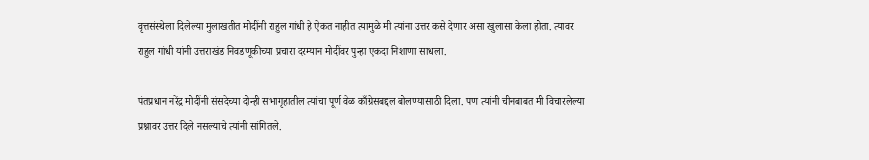वृत्तसंस्थेला दिलेल्या मुलाखतीत मोदींनी राहुल गांधी हे ऐकत नाहीत त्यामुळे मी त्यांना उत्तर कसे देणार असा खुलासा केला होता. त्यावर राहुल गांधी यांनी उत्तराखंड निवडणूकीच्या प्रचारा दरम्यान मोदींवर पुन्हा एकदा निशाणा साधला.

पंतप्रधान नरेंद्र मोदींनी संसदेच्या दोन्ही सभागृहातील त्यांचा पूर्ण वेळ काँग्रेसबद्दल बोलण्यासाठी दिला. पण त्यांनी चीनबाबत मी विचारलेल्या प्रश्नावर उत्तर दिले नसल्याचे त्यांनी सांगितले.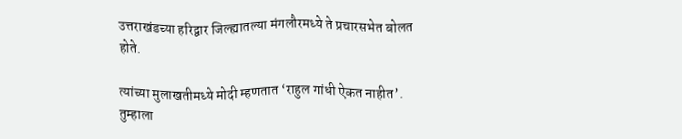उत्तराखंडच्या हरिद्वार जिल्ह्यातल्या मंगलौरमध्ये ते प्रचारसभेत बोलत होते.

त्यांच्या मुलाखतीमध्ये मोदी म्हणतात ‘राहुल गांधी ऐकत नाहीत’. तुम्हाला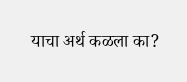याचा अर्थ कळला का?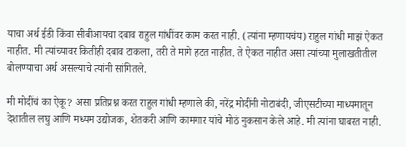याचा अर्थ ईडी किंवा सीबीआयचा दबाव राहुल गांधींवर काम करत नाही. (त्यांना म्हणायचंय) राहुल गांधी माझं ऐकत नाहीत. मी त्यांच्यावर कितीही दबाव टाकला, तरी ते मागे हटत नाहीत. ते ऐकत नाहीत असा त्यांच्या मुलाखतीतील बोलण्याचा अर्थ असल्याचे त्यांनी सांगितले.

मी मोदींचं का ऐकू? असा प्रतिप्रश्न करत राहुल गांधी म्हणाले की, नरेंद्र मोदींनी नोटाबंदी, जीएसटीच्या माध्यमातून देशातील लघु आणि मध्यम उद्योजक, शेतकरी आणि कामगार यांचे मोठं नुकसान केले आहे. मी त्यांना घाबरत नाही.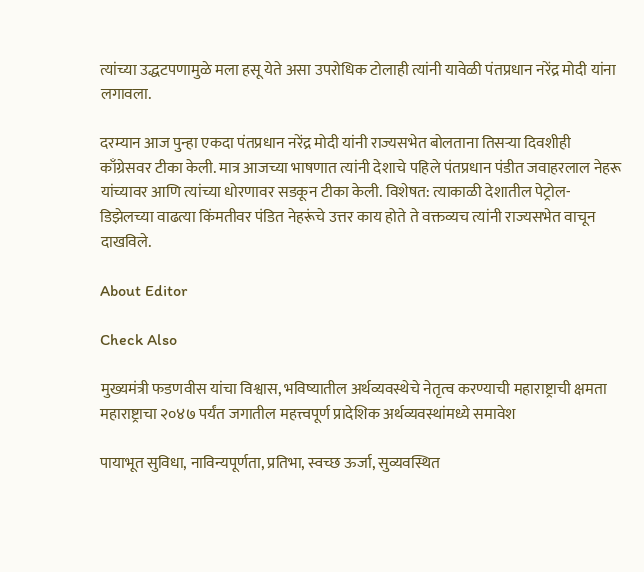त्यांच्या उद्धटपणामुळे मला हसू येते असा उपरोधिक टोलाही त्यांनी यावेळी पंतप्रधान नरेंद्र मोदी यांना लगावला.

दरम्यान आज पुन्हा एकदा पंतप्रधान नरेंद्र मोदी यांनी राज्यसभेत बोलताना तिसऱ्या दिवशीही काँग्रेसवर टीका केली. मात्र आजच्या भाषणात त्यांनी देशाचे पहिले पंतप्रधान पंडीत जवाहरलाल नेहरू यांच्यावर आणि त्यांच्या धोरणावर सडकून टीका केली. विशेषत: त्याकाळी देशातील पेट्रोल-डिझेलच्या वाढत्या किंमतीवर पंडित नेहरूंचे उत्तर काय होते ते वक्तव्यच त्यांनी राज्यसभेत वाचून दाखविले.

About Editor

Check Also

मुख्यमंत्री फडणवीस यांचा विश्वास, भविष्यातील अर्थव्यवस्थेचे नेतृत्व करण्याची महाराष्ट्राची क्षमता महाराष्ट्राचा २०४७ पर्यंत जगातील महत्त्वपूर्ण प्रादेशिक अर्थव्यवस्थांमध्ये समावेश

पायाभूत सुविधा, नाविन्यपूर्णता, प्रतिभा, स्वच्छ ऊर्जा, सुव्यवस्थित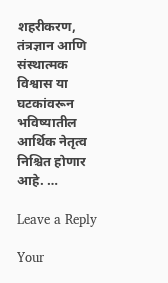शहरीकरण, तंत्रज्ञान आणि संस्थात्मक विश्वास या घटकांवरून भविष्यातील आर्थिक नेतृत्व निश्चित होणार आहे. …

Leave a Reply

Your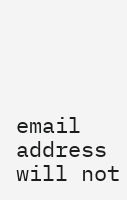email address will not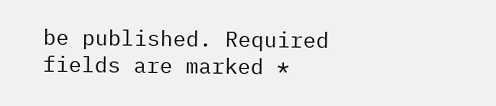be published. Required fields are marked *